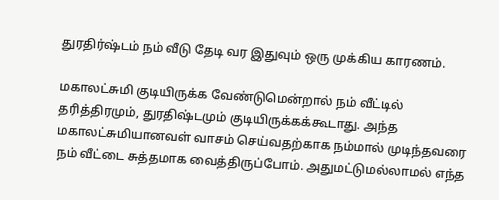துரதிர்ஷ்டம் நம் வீடு தேடி வர இதுவும் ஒரு முக்கிய காரணம்.

மகாலட்சுமி குடியிருக்க வேண்டுமென்றால் நம் வீட்டில் தரித்திரமும், துரதிஷ்டமும் குடியிருக்கக்கூடாது. அந்த மகாலட்சுமியானவள் வாசம் செய்வதற்காக நம்மால் முடிந்தவரை நம் வீட்டை சுத்தமாக வைத்திருப்போம். அதுமட்டுமல்லாமல் எந்த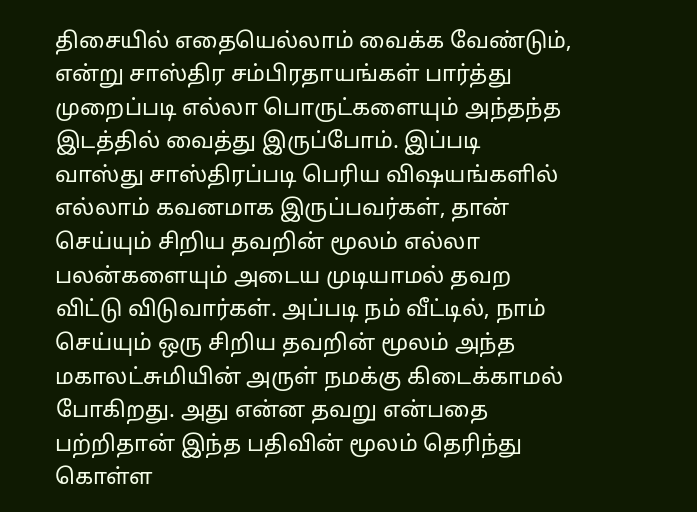திசையில் எதையெல்லாம் வைக்க வேண்டும், என்று சாஸ்திர சம்பிரதாயங்கள் பார்த்து முறைப்படி எல்லா பொருட்களையும் அந்தந்த இடத்தில் வைத்து இருப்போம். இப்படி வாஸ்து சாஸ்திரப்படி பெரிய விஷயங்களில் எல்லாம் கவனமாக இருப்பவர்கள், தான் செய்யும் சிறிய தவறின் மூலம் எல்லா பலன்களையும் அடைய முடியாமல் தவற விட்டு விடுவார்கள். அப்படி நம் வீட்டில், நாம் செய்யும் ஒரு சிறிய தவறின் மூலம் அந்த மகாலட்சுமியின் அருள் நமக்கு கிடைக்காமல் போகிறது. அது என்ன தவறு என்பதை பற்றிதான் இந்த பதிவின் மூலம் தெரிந்து கொள்ள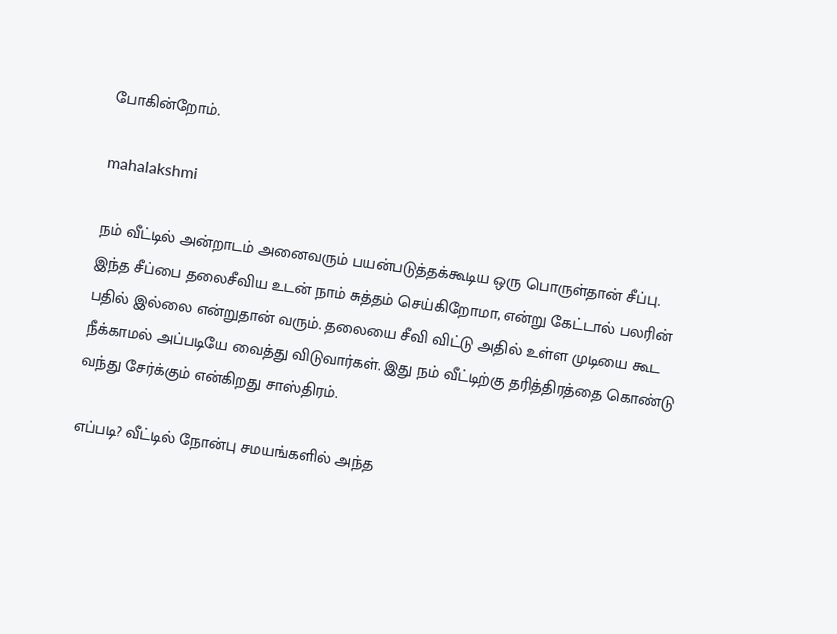போகின்றோம்.

mahalakshmi

நம் வீட்டில் அன்றாடம் அனைவரும் பயன்படுத்தக்கூடிய ஒரு பொருள்தான் சீப்பு. இந்த சீப்பை தலைசீவிய உடன் நாம் சுத்தம் செய்கிறோமா, என்று கேட்டால் பலரின் பதில் இல்லை என்றுதான் வரும். தலையை சீவி விட்டு அதில் உள்ள முடியை கூட நீக்காமல் அப்படியே வைத்து விடுவார்கள். இது நம் வீட்டிற்கு தரித்திரத்தை கொண்டு வந்து சேர்க்கும் என்கிறது சாஸ்திரம்.

எப்படி? வீட்டில் நோன்பு சமயங்களில் அந்த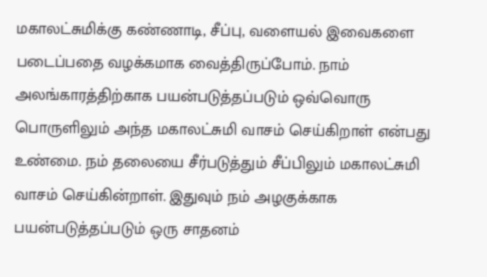மகாலட்சுமிக்கு கண்ணாடி, சீப்பு, வளையல் இவைகளை படைப்பதை வழக்கமாக வைத்திருப்போம். நாம் அலங்காரத்திற்காக பயன்படுத்தப்படும் ஒவ்வொரு பொருளிலும் அந்த மகாலட்சுமி வாசம் செய்கிறாள் என்பது உண்மை. நம் தலையை சீர்படுத்தும் சீப்பிலும் மகாலட்சுமி வாசம் செய்கின்றாள். இதுவும் நம் அழகுக்காக பயன்படுத்தப்படும் ஒரு சாதனம்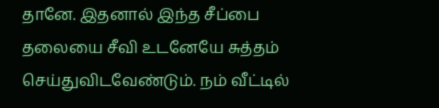தானே. இதனால் இந்த சீப்பை தலையை சீவி உடனேயே சுத்தம் செய்துவிடவேண்டும். நம் வீட்டில்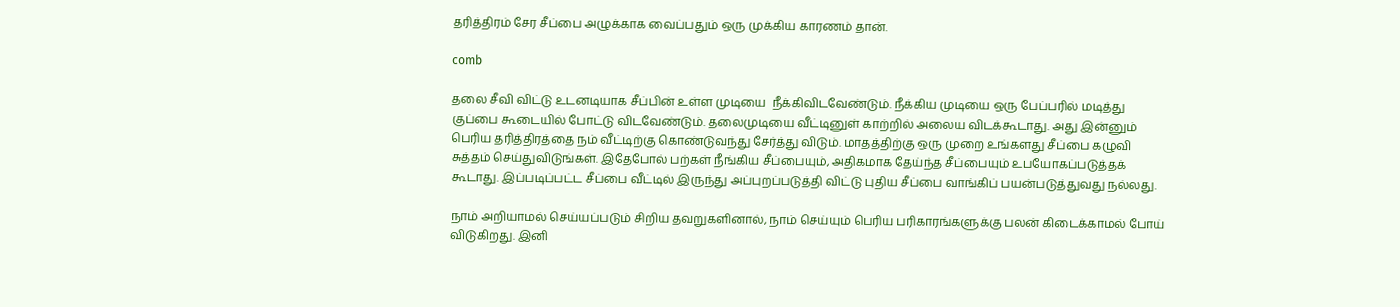தரித்திரம் சேர சீப்பை அழுக்காக வைப்பதும் ஒரு முக்கிய காரணம் தான்.

comb

தலை சீவி விட்டு உடனடியாக சீப்பின் உள்ள முடியை  நீக்கிவிடவேண்டும். நீக்கிய முடியை ஒரு பேப்பரில் மடித்து குப்பை கூடையில் போட்டு விடவேண்டும். தலைமுடியை வீட்டினுள் காற்றில் அலைய விடக்கூடாது. அது இன்னும் பெரிய தரித்திரத்தை நம் வீட்டிற்கு கொண்டுவந்து சேர்த்து விடும். மாதத்திற்கு ஒரு முறை உங்களது சீப்பை கழுவி சுத்தம் செய்துவிடுங்கள். இதேபோல் பற்கள் நீங்கிய சீப்பையும், அதிகமாக தேய்ந்த சீப்பையும் உபயோகப்படுத்தக் கூடாது. இப்படிப்பட்ட சீப்பை வீட்டில் இருந்து அப்புறப்படுத்தி விட்டு புதிய சீப்பை வாங்கிப் பயன்படுத்துவது நல்லது.

நாம் அறியாமல் செய்யப்படும் சிறிய தவறுகளினால், நாம் செய்யும் பெரிய பரிகாரங்களுக்கு பலன் கிடைக்காமல் போய் விடுகிறது. இனி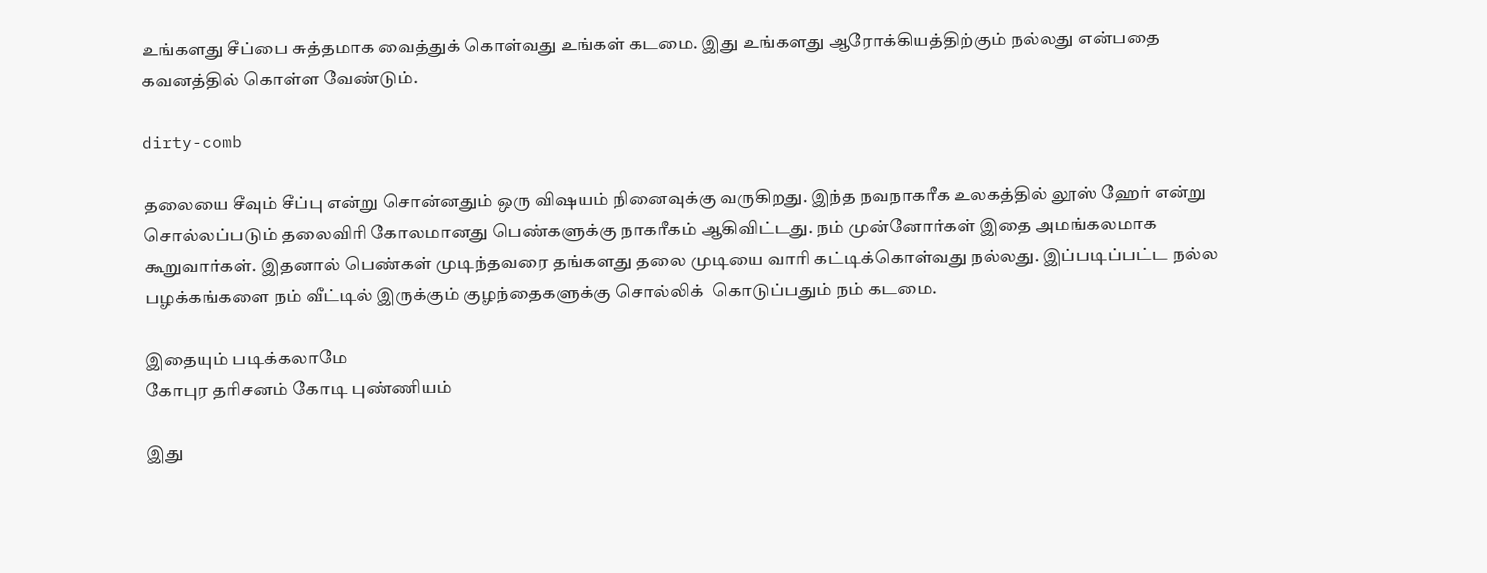உங்களது சீப்பை சுத்தமாக வைத்துக் கொள்வது உங்கள் கடமை. இது உங்களது ஆரோக்கியத்திற்கும் நல்லது என்பதை கவனத்தில் கொள்ள வேண்டும்.

dirty-comb

தலையை சீவும் சீப்பு என்று சொன்னதும் ஒரு விஷயம் நினைவுக்கு வருகிறது. இந்த நவநாகரீக உலகத்தில் லூஸ் ஹேர் என்று சொல்லப்படும் தலைவிரி கோலமானது பெண்களுக்கு நாகரீகம் ஆகிவிட்டது. நம் முன்னோர்கள் இதை அமங்கலமாக கூறுவார்கள். இதனால் பெண்கள் முடிந்தவரை தங்களது தலை முடியை வாரி கட்டிக்கொள்வது நல்லது. இப்படிப்பட்ட நல்ல பழக்கங்களை நம் வீட்டில் இருக்கும் குழந்தைகளுக்கு சொல்லிக்  கொடுப்பதும் நம் கடமை.

இதையும் படிக்கலாமே
கோபுர தரிசனம் கோடி புண்ணியம்

இது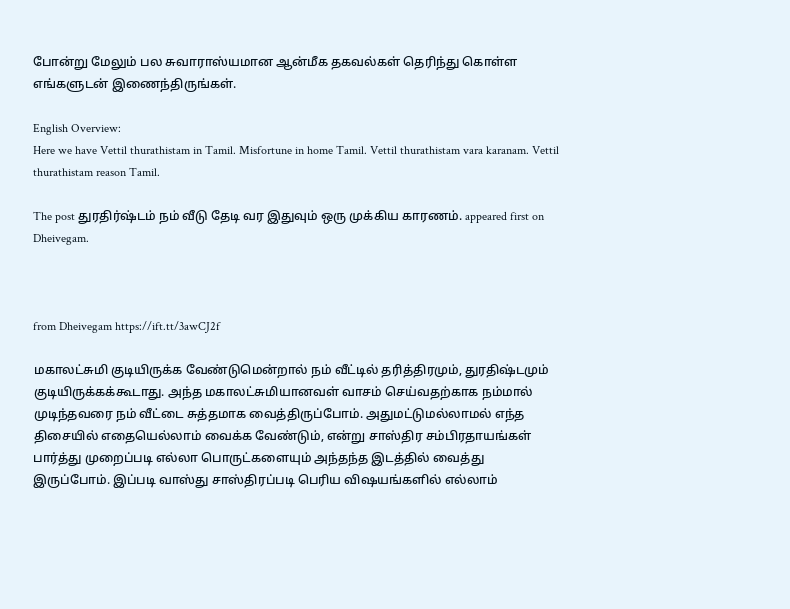போன்று மேலும் பல சுவாராஸ்யமான ஆன்மீக தகவல்கள் தெரிந்து கொள்ள எங்களுடன் இணைந்திருங்கள்.

English Overview:
Here we have Vettil thurathistam in Tamil. Misfortune in home Tamil. Vettil thurathistam vara karanam. Vettil thurathistam reason Tamil.

The post துரதிர்ஷ்டம் நம் வீடு தேடி வர இதுவும் ஒரு முக்கிய காரணம். appeared first on Dheivegam.



from Dheivegam https://ift.tt/3awCJ2f

மகாலட்சுமி குடியிருக்க வேண்டுமென்றால் நம் வீட்டில் தரித்திரமும், துரதிஷ்டமும் குடியிருக்கக்கூடாது. அந்த மகாலட்சுமியானவள் வாசம் செய்வதற்காக நம்மால் முடிந்தவரை நம் வீட்டை சுத்தமாக வைத்திருப்போம். அதுமட்டுமல்லாமல் எந்த திசையில் எதையெல்லாம் வைக்க வேண்டும், என்று சாஸ்திர சம்பிரதாயங்கள் பார்த்து முறைப்படி எல்லா பொருட்களையும் அந்தந்த இடத்தில் வைத்து இருப்போம். இப்படி வாஸ்து சாஸ்திரப்படி பெரிய விஷயங்களில் எல்லாம்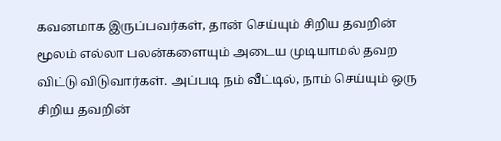கவனமாக இருப்பவர்கள், தான் செய்யும் சிறிய தவறின் மூலம் எல்லா பலன்களையும் அடைய முடியாமல் தவற விட்டு விடுவார்கள். அப்படி நம் வீட்டில், நாம் செய்யும் ஒரு சிறிய தவறின்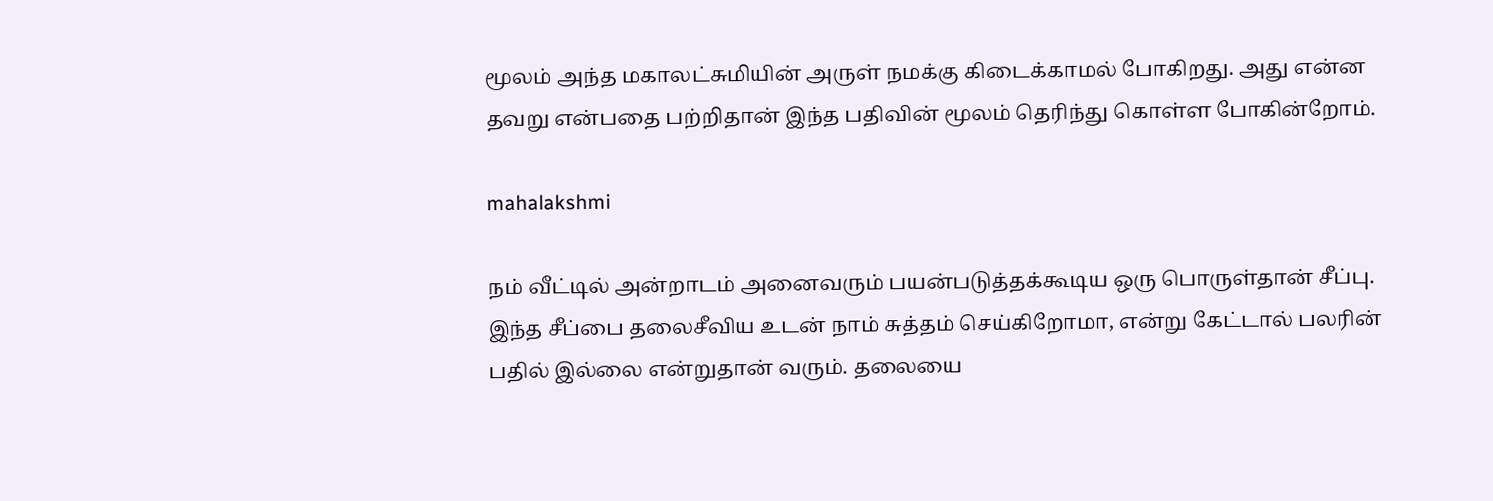மூலம் அந்த மகாலட்சுமியின் அருள் நமக்கு கிடைக்காமல் போகிறது. அது என்ன தவறு என்பதை பற்றிதான் இந்த பதிவின் மூலம் தெரிந்து கொள்ள போகின்றோம்.

mahalakshmi

நம் வீட்டில் அன்றாடம் அனைவரும் பயன்படுத்தக்கூடிய ஒரு பொருள்தான் சீப்பு. இந்த சீப்பை தலைசீவிய உடன் நாம் சுத்தம் செய்கிறோமா, என்று கேட்டால் பலரின் பதில் இல்லை என்றுதான் வரும். தலையை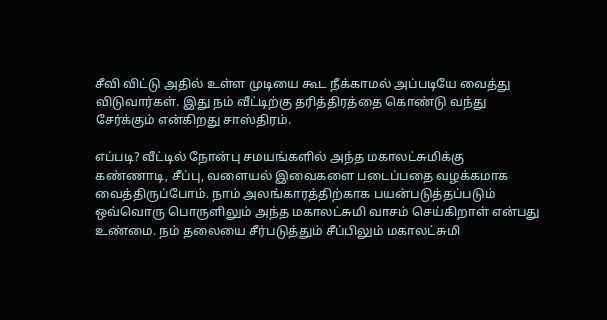சீவி விட்டு அதில் உள்ள முடியை கூட நீக்காமல் அப்படியே வைத்து விடுவார்கள். இது நம் வீட்டிற்கு தரித்திரத்தை கொண்டு வந்து சேர்க்கும் என்கிறது சாஸ்திரம்.

எப்படி? வீட்டில் நோன்பு சமயங்களில் அந்த மகாலட்சுமிக்கு கண்ணாடி, சீப்பு, வளையல் இவைகளை படைப்பதை வழக்கமாக வைத்திருப்போம். நாம் அலங்காரத்திற்காக பயன்படுத்தப்படும் ஒவ்வொரு பொருளிலும் அந்த மகாலட்சுமி வாசம் செய்கிறாள் என்பது உண்மை. நம் தலையை சீர்படுத்தும் சீப்பிலும் மகாலட்சுமி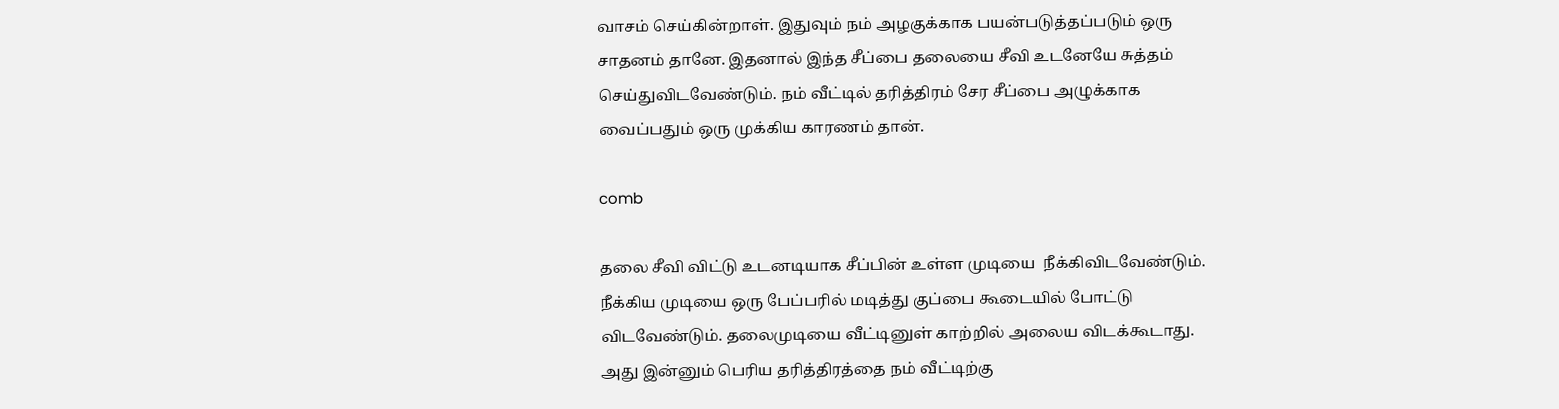வாசம் செய்கின்றாள். இதுவும் நம் அழகுக்காக பயன்படுத்தப்படும் ஒரு சாதனம் தானே. இதனால் இந்த சீப்பை தலையை சீவி உடனேயே சுத்தம் செய்துவிடவேண்டும். நம் வீட்டில் தரித்திரம் சேர சீப்பை அழுக்காக வைப்பதும் ஒரு முக்கிய காரணம் தான்.

comb

தலை சீவி விட்டு உடனடியாக சீப்பின் உள்ள முடியை  நீக்கிவிடவேண்டும். நீக்கிய முடியை ஒரு பேப்பரில் மடித்து குப்பை கூடையில் போட்டு விடவேண்டும். தலைமுடியை வீட்டினுள் காற்றில் அலைய விடக்கூடாது. அது இன்னும் பெரிய தரித்திரத்தை நம் வீட்டிற்கு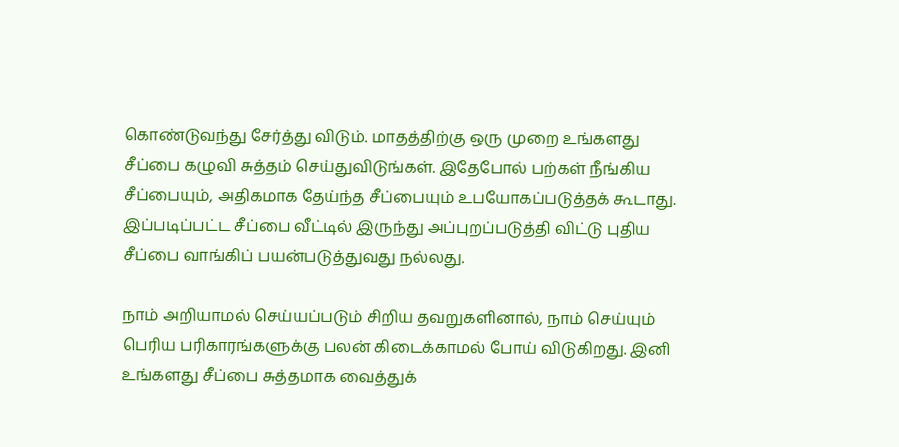கொண்டுவந்து சேர்த்து விடும். மாதத்திற்கு ஒரு முறை உங்களது சீப்பை கழுவி சுத்தம் செய்துவிடுங்கள். இதேபோல் பற்கள் நீங்கிய சீப்பையும், அதிகமாக தேய்ந்த சீப்பையும் உபயோகப்படுத்தக் கூடாது. இப்படிப்பட்ட சீப்பை வீட்டில் இருந்து அப்புறப்படுத்தி விட்டு புதிய சீப்பை வாங்கிப் பயன்படுத்துவது நல்லது.

நாம் அறியாமல் செய்யப்படும் சிறிய தவறுகளினால், நாம் செய்யும் பெரிய பரிகாரங்களுக்கு பலன் கிடைக்காமல் போய் விடுகிறது. இனி உங்களது சீப்பை சுத்தமாக வைத்துக்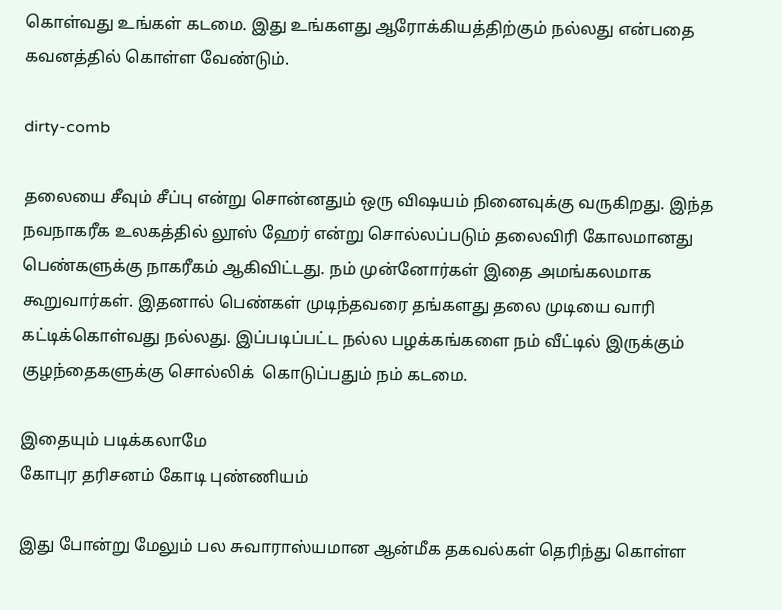கொள்வது உங்கள் கடமை. இது உங்களது ஆரோக்கியத்திற்கும் நல்லது என்பதை கவனத்தில் கொள்ள வேண்டும்.

dirty-comb

தலையை சீவும் சீப்பு என்று சொன்னதும் ஒரு விஷயம் நினைவுக்கு வருகிறது. இந்த நவநாகரீக உலகத்தில் லூஸ் ஹேர் என்று சொல்லப்படும் தலைவிரி கோலமானது பெண்களுக்கு நாகரீகம் ஆகிவிட்டது. நம் முன்னோர்கள் இதை அமங்கலமாக கூறுவார்கள். இதனால் பெண்கள் முடிந்தவரை தங்களது தலை முடியை வாரி கட்டிக்கொள்வது நல்லது. இப்படிப்பட்ட நல்ல பழக்கங்களை நம் வீட்டில் இருக்கும் குழந்தைகளுக்கு சொல்லிக்  கொடுப்பதும் நம் கடமை.

இதையும் படிக்கலாமே
கோபுர தரிசனம் கோடி புண்ணியம்

இது போன்று மேலும் பல சுவாராஸ்யமான ஆன்மீக தகவல்கள் தெரிந்து கொள்ள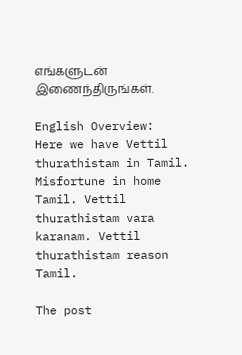எங்களுடன் இணைந்திருங்கள்.

English Overview:
Here we have Vettil thurathistam in Tamil. Misfortune in home Tamil. Vettil thurathistam vara karanam. Vettil thurathistam reason Tamil.

The post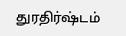துரதிர்ஷ்டம்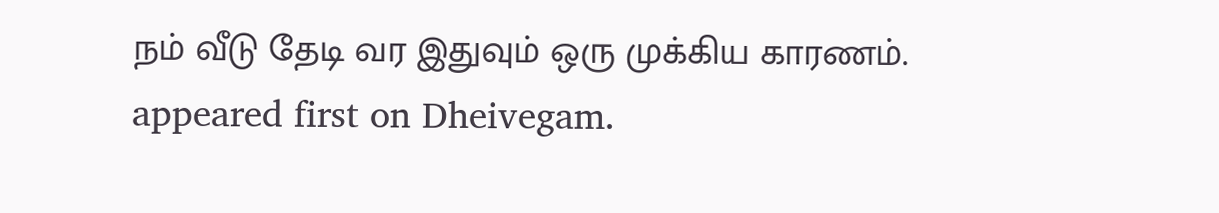நம் வீடு தேடி வர இதுவும் ஒரு முக்கிய காரணம். appeared first on Dheivegam.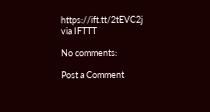https://ift.tt/2tEVC2j
via IFTTT

No comments:

Post a Comment